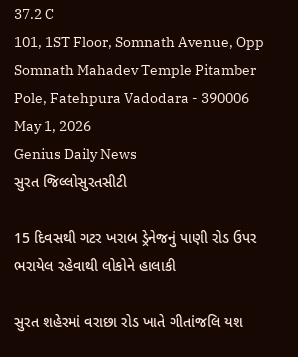37.2 C
101, 1ST Floor, Somnath Avenue, Opp Somnath Mahadev Temple Pitamber Pole, Fatehpura Vadodara - 390006
May 1, 2026
Genius Daily News
સુરત જિલ્લોસુરતસીટી

15 દિવસથી ગટર ખરાબ ડ્રેનેજનું પાણી રોડ ઉપર ભરાયેલ રહેવાથી લોકોને હાલાકી

સુરત શહેરમાં વરાછા રોડ ખાતે ગીતાંજલિ‌ યશ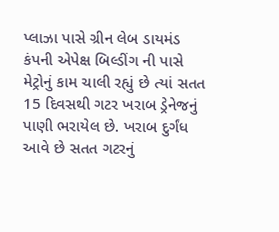પ્લાઝા પાસે ગ્રીન લેબ ડાયમંડ કંપની એપેક્ષ બિલ્ડીંગ ની પાસે મેટ્રોનું કામ ચાલી રહ્યું છે ત્યાં સતત 15 દિવસથી ગટર ખરાબ ડ્રેનેજનું પાણી ભરાયેલ છે. ખરાબ દુર્ગંધ આવે છે સતત ગટરનું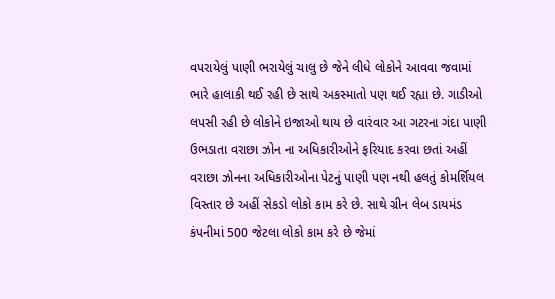વપરાયેલું પાણી ભરાયેલું ચાલુ છે જેને લીધે લોકોને આવવા જવામાં ભારે હાલાકી થઈ રહી છે સાથે અકસ્માતો પણ થઈ રહ્યા છે. ગાડીઓ લપસી રહી છે લોકોને ઇજાઓ થાય છે વારંવાર આ ગટરના ગંદા પાણી ઉભડાતા વરાછા ઝોન ના અધિકારીઓને‌ ફરિયાદ કરવા છતાં અહીં વરાછા ઝોનના અધિકારીઓના પેટનું પાણી પણ નથી હલતું કોમર્શિયલ વિસ્તાર છે અહીં સેકડો લોકો કામ કરે છે. સાથે ગ્રીન લેબ ડાયમંડ કંપનીમાં 500 જેટલા લોકો કામ કરે છે જેમાં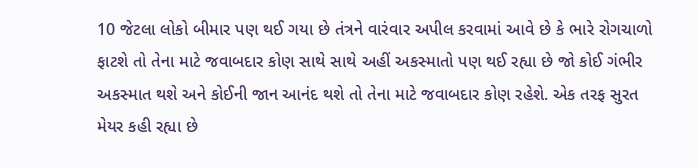10 જેટલા લોકો બીમાર પણ થઈ ગયા છે તંત્રને વારંવાર અપીલ કરવામાં આવે છે કે ભારે રોગચાળો ફાટશે તો તેના માટે જવાબદાર કોણ સાથે સાથે અહીં અકસ્માતો પણ થઈ રહ્યા છે જો કોઈ ગંભીર અકસ્માત થશે અને કોઈની જાન આનંદ થશે તો તેના માટે જવાબદાર કોણ રહેશે. એક તરફ સુરત મેયર કહી રહ્યા છે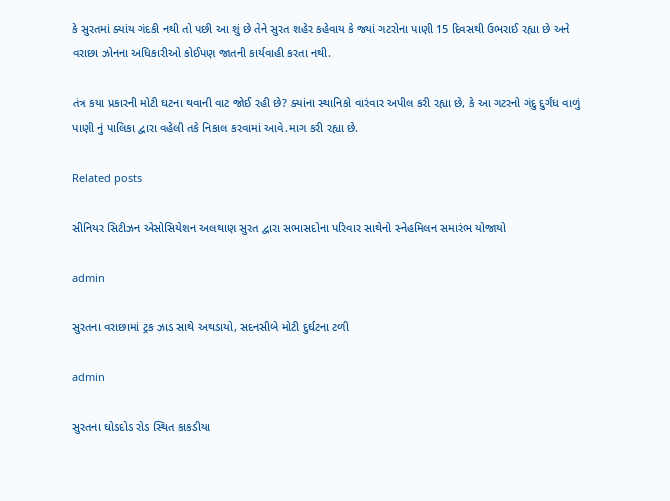કે સુરતમાં ક્યાંય ગંદકી નથી તો પછી આ શું છે તેને સુરત શહેર કહેવાય કે જ્યાં ગટરોના પાણી 15 દિવસથી ઉભરાઈ રહ્યા છે અને વરાછા ઝોનના અધિકારીઓ કોઈપણ જાતની કાર્યવાહી કરતા નથી.

તંત્ર કયા પ્રકારની મોટી ઘટના‌ થવાની વાટ જોઈ રહી છે? ક્યાંના સ્થાનિકો વારંવાર અપીલ કરી રહ્યા છે, કે આ ગટરનો ગંદુ દુર્ગંધ વાળું પાણી નું પાલિકા દ્વારા વહેલી તકે નિકાલ કરવામાં આવે.માગ કરી રહ્યા છે.

Related posts

સીનિયર સિટીઝન એસોસિયેશન અલથાણ સુરત દ્વારા સભાસદોના પરિવાર સાથેનો સ્નેહમિલન સમારંભ યોજાયો

admin

સુરતના વરાછામાં ટ્રક ઝાડ સાથે અથડાયો, સદનસીબે મોટી દુર્ઘટના ટળી

admin

સુરતના ઘોડદોડ રોડ સ્થિત કાકડીયા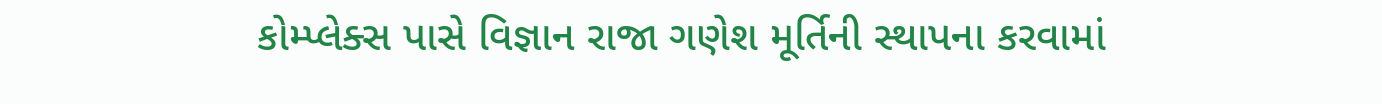કોમ્પ્લેક્સ પાસે વિજ્ઞાન રાજા ગણેશ મૂર્તિની સ્થાપના કરવામાં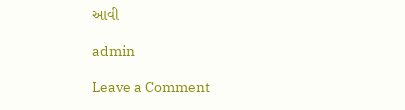આવી

admin

Leave a Comment